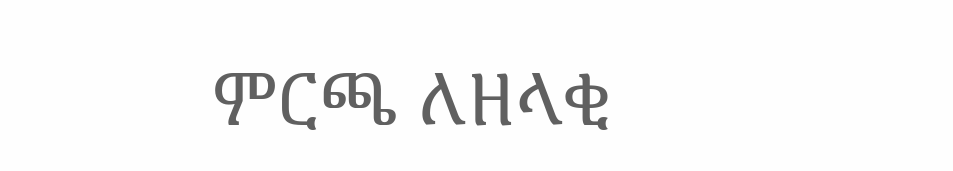ምርጫ ለዘላቂ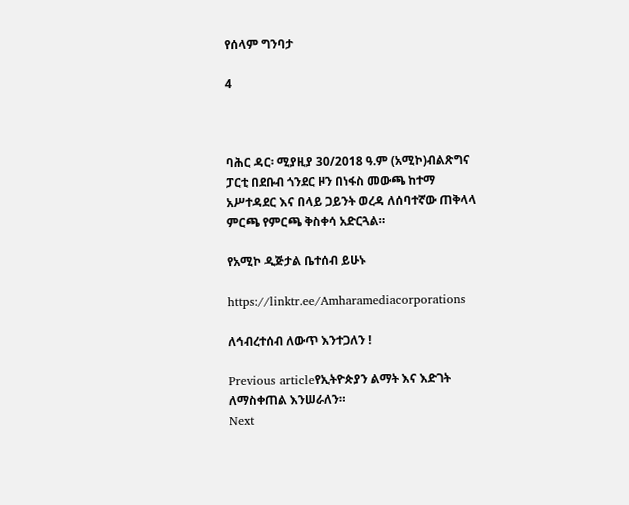የሰላም ግንባታ

4



ባሕር ዳር፡ ሚያዚያ 30/2018 ዓ.ም (አሚኮ)ብልጽግና ፓርቲ በደቡብ ጎንደር ዞን በነፋስ መውጫ ከተማ አሥተዳደር እና በላይ ጋይንት ወረዳ ለሰባተኛው ጠቅላላ ምርጫ የምርጫ ቅስቀሳ አድርጓል።

የአሚኮ ዲጅታል ቤተሰብ ይሁኑ

https://linktr.ee/Amharamediacorporations

ለኅብረተሰብ ለውጥ እንተጋለን !

Previous articleየኢትዮጵያን ልማት እና እድገት ለማስቀጠል እንሠራለን።
Next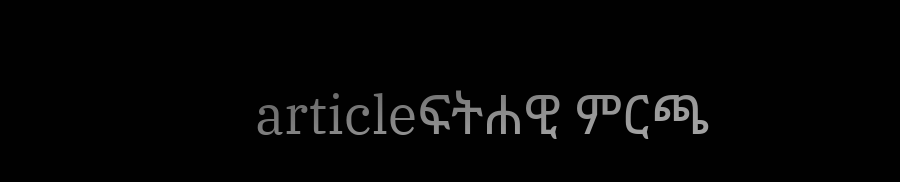articleፍትሐዊ ምርጫ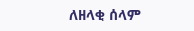ለዘላቂ ሰላም